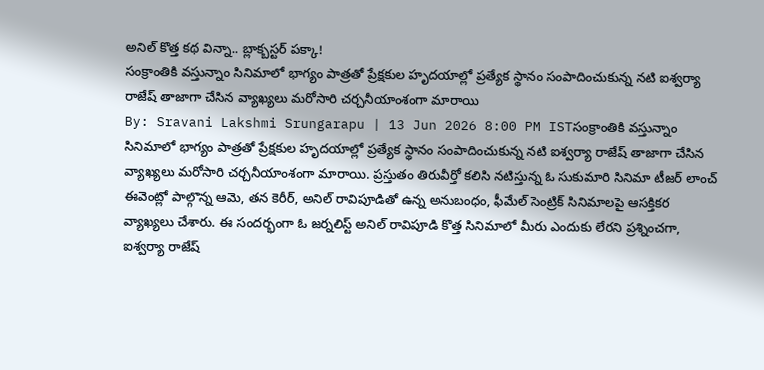అనిల్ కొత్త కథ విన్నా.. బ్లాక్బస్టర్ పక్కా!
సంక్రాంతికి వస్తున్నాం సినిమాలో భాగ్యం పాత్రతో ప్రేక్షకుల హృదయాల్లో ప్రత్యేక స్థానం సంపాదించుకున్న నటి ఐశ్వర్యా రాజేష్ తాజాగా చేసిన వ్యాఖ్యలు మరోసారి చర్చనీయాంశంగా మారాయి
By: Sravani Lakshmi Srungarapu | 13 Jun 2026 8:00 PM ISTసంక్రాంతికి వస్తున్నాం సినిమాలో భాగ్యం పాత్రతో ప్రేక్షకుల హృదయాల్లో ప్రత్యేక స్థానం సంపాదించుకున్న నటి ఐశ్వర్యా రాజేష్ తాజాగా చేసిన వ్యాఖ్యలు మరోసారి చర్చనీయాంశంగా మారాయి. ప్రస్తుతం తిరువీర్తో కలిసి నటిస్తున్న ఓ సుకుమారి సినిమా టీజర్ లాంచ్ ఈవెంట్లో పాల్గొన్న ఆమె, తన కెరీర్, అనిల్ రావిపూడితో ఉన్న అనుబంధం, ఫీమేల్ సెంట్రిక్ సినిమాలపై ఆసక్తికర వ్యాఖ్యలు చేశారు. ఈ సందర్భంగా ఓ జర్నలిస్ట్ అనిల్ రావిపూడి కొత్త సినిమాలో మీరు ఎందుకు లేరని ప్రశ్నించగా, ఐశ్వర్యా రాజేష్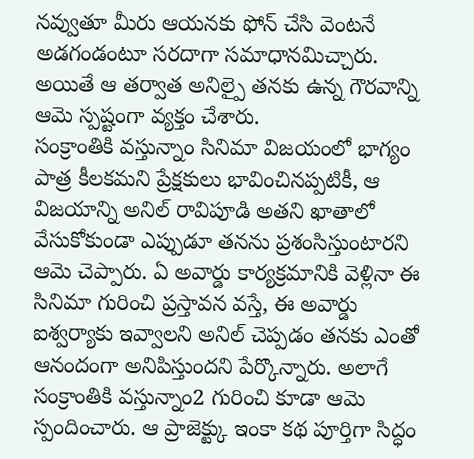నవ్వుతూ మీరు ఆయనకు ఫోన్ చేసి వెంటనే అడగండంటూ సరదాగా సమాధానమిచ్చారు. అయితే ఆ తర్వాత అనిల్పై తనకు ఉన్న గౌరవాన్ని ఆమె స్పష్టంగా వ్యక్తం చేశారు.
సంక్రాంతికి వస్తున్నాం సినిమా విజయంలో భాగ్యం పాత్ర కీలకమని ప్రేక్షకులు భావించినప్పటికీ, ఆ విజయాన్ని అనిల్ రావిపూడి అతని ఖాతాలో వేసుకోకుండా ఎప్పుడూ తనను ప్రశంసిస్తుంటారని ఆమె చెప్పారు. ఏ అవార్డు కార్యక్రమానికి వెళ్లినా ఈ సినిమా గురించి ప్రస్తావన వస్తే, ఈ అవార్డు ఐశ్వర్యాకు ఇవ్వాలని అనిల్ చెప్పడం తనకు ఎంతో ఆనందంగా అనిపిస్తుందని పేర్కొన్నారు. అలాగే సంక్రాంతికి వస్తున్నాం2 గురించి కూడా ఆమె స్పందించారు. ఆ ప్రాజెక్ట్కు ఇంకా కథ పూర్తిగా సిద్ధం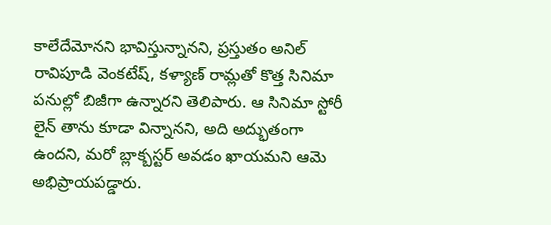కాలేదేమోనని భావిస్తున్నానని, ప్రస్తుతం అనిల్ రావిపూడి వెంకటేష్, కళ్యాణ్ రామ్లతో కొత్త సినిమా పనుల్లో బిజీగా ఉన్నారని తెలిపారు. ఆ సినిమా స్టోరీ లైన్ తాను కూడా విన్నానని, అది అద్భుతంగా ఉందని, మరో బ్లాక్బస్టర్ అవడం ఖాయమని ఆమె అభిప్రాయపడ్డారు.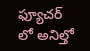ఫ్యూచర్ లో అనిల్తో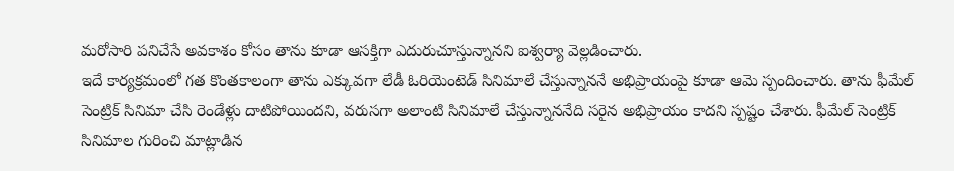మరోసారి పనిచేసే అవకాశం కోసం తాను కూడా ఆసక్తిగా ఎదురుచూస్తున్నానని ఐశ్వర్యా వెల్లడించారు.
ఇదే కార్యక్రమంలో గత కొంతకాలంగా తాను ఎక్కువగా లేడీ ఓరియెంటెడ్ సినిమాలే చేస్తున్నాననే అభిప్రాయంపై కూడా ఆమె స్పందించారు. తాను ఫీమేల్ సెంట్రిక్ సినిమా చేసి రెండేళ్లు దాటిపోయిందని, వరుసగా అలాంటి సినిమాలే చేస్తున్నాననేది సరైన అభిప్రాయం కాదని స్పష్టం చేశారు. ఫీమేల్ సెంట్రిక్ సినిమాల గురించి మాట్లాడిన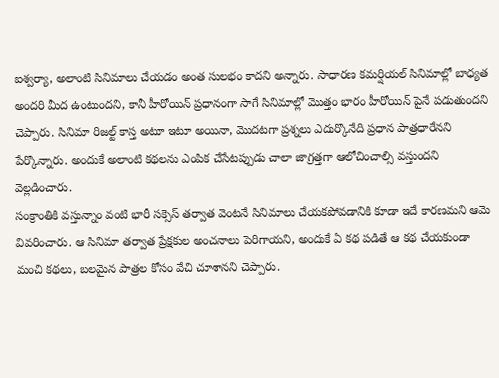ఐశ్వర్యా, అలాంటి సినిమాలు చేయడం అంత సులభం కాదని అన్నారు. సాధారణ కమర్షియల్ సినిమాల్లో బాధ్యత అందరి మీద ఉంటుందని, కానీ హీరోయిన్ ప్రధానంగా సాగే సినిమాల్లో మొత్తం భారం హీరోయిన్ పైనే పడుతుందని చెప్పారు. సినిమా రిజల్ట్ కాస్త అటూ ఇటూ అయినా, మొదటగా ప్రశ్నలు ఎదుర్కొనేది ప్రధాన పాత్రధారేనని పేర్కొన్నారు. అందుకే అలాంటి కథలను ఎంపిక చేసేటప్పుడు చాలా జాగ్రత్తగా ఆలోచించాల్సి వస్తుందని వెల్లడించారు.
సంక్రాంతికి వస్తున్నాం వంటి భారీ సక్సెస్ తర్వాత వెంటనే సినిమాలు చేయకపోవడానికి కూడా ఇదే కారణమని ఆమె వివరించారు. ఆ సినిమా తర్వాత ప్రేక్షకుల అంచనాలు పెరిగాయని, అందుకే ఏ కథ పడితే ఆ కథ చేయకుండా మంచి కథలు, బలమైన పాత్రల కోసం వేచి చూశానని చెప్పారు.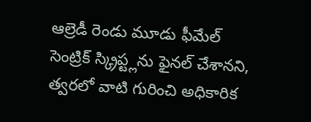ఆల్రెడీ రెండు మూడు ఫీమేల్ సెంట్రిక్ స్క్రిప్ట్లను ఫైనల్ చేశానని, త్వరలో వాటి గురించి అధికారిక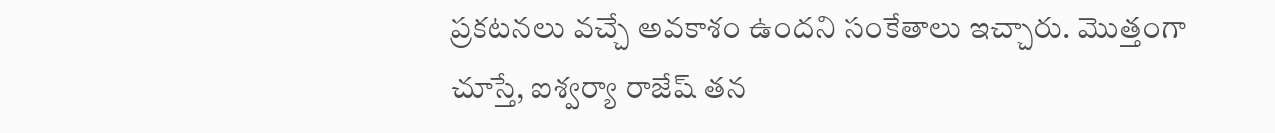ప్రకటనలు వచ్చే అవకాశం ఉందని సంకేతాలు ఇచ్చారు. మొత్తంగా చూస్తే, ఐశ్వర్యా రాజేష్ తన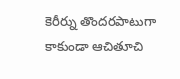కెరీర్ను తొందరపాటుగా కాకుండా ఆచితూచి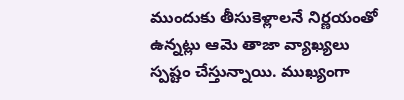ముందుకు తీసుకెళ్లాలనే నిర్ణయంతో ఉన్నట్లు ఆమె తాజా వ్యాఖ్యలు స్పష్టం చేస్తున్నాయి. ముఖ్యంగా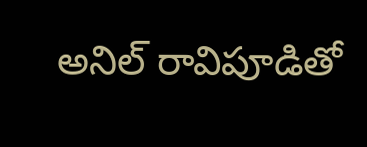అనిల్ రావిపూడితో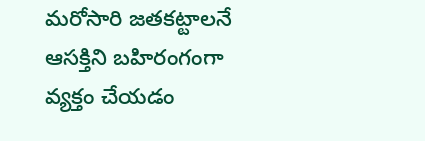మరోసారి జతకట్టాలనే ఆసక్తిని బహిరంగంగా వ్యక్తం చేయడం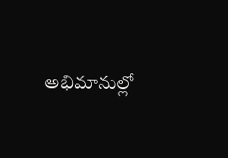అభిమానుల్లో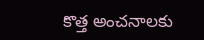కొత్త అంచనాలకు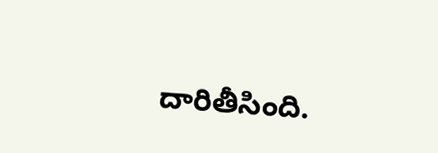దారితీసింది.